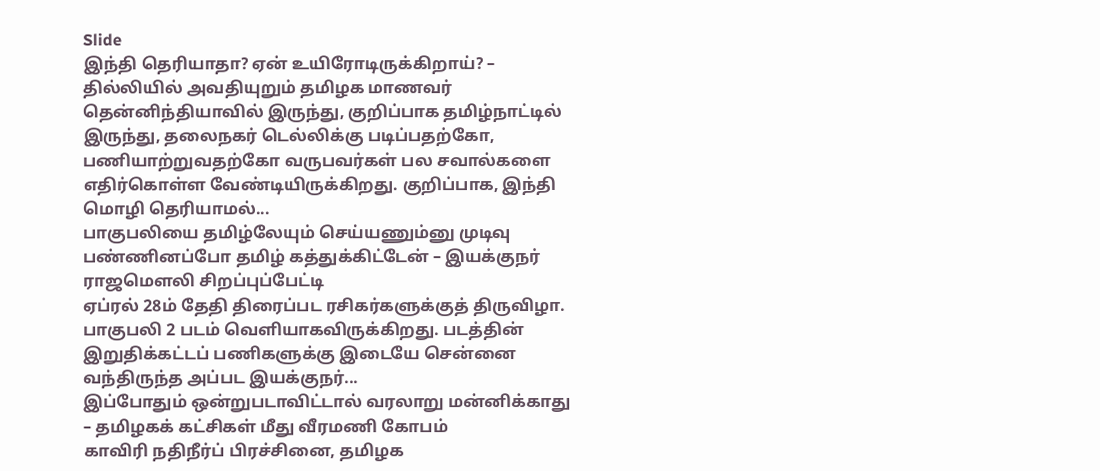Slide
இந்தி தெரியாதா? ஏன் உயிரோடிருக்கிறாய்? – தில்லியில் அவதியுறும் தமிழக மாணவர்
தென்னிந்தியாவில் இருந்து, குறிப்பாக தமிழ்நாட்டில் இருந்து, தலைநகர் டெல்லிக்கு படிப்பதற்கோ, பணியாற்றுவதற்கோ வருபவர்கள் பல சவால்களை எதிர்கொள்ள வேண்டியிருக்கிறது. குறிப்பாக, இந்தி மொழி தெரியாமல்...
பாகுபலியை தமிழ்லேயும் செய்யணும்னு முடிவு பண்ணினப்போ தமிழ் கத்துக்கிட்டேன் – இயக்குநர் ராஜமெளலி சிறப்புப்பேட்டி
ஏப்ரல் 28ம் தேதி திரைப்பட ரசிகர்களுக்குத் திருவிழா. பாகுபலி 2 படம் வெளியாகவிருக்கிறது. படத்தின் இறுதிக்கட்டப் பணிகளுக்கு இடையே சென்னை வந்திருந்த அப்பட இயக்குநர்...
இப்போதும் ஒன்றுபடாவிட்டால் வரலாறு மன்னிக்காது – தமிழகக் கட்சிகள் மீது வீரமணி கோபம்
காவிரி நதிநீர்ப் பிரச்சினை, தமிழக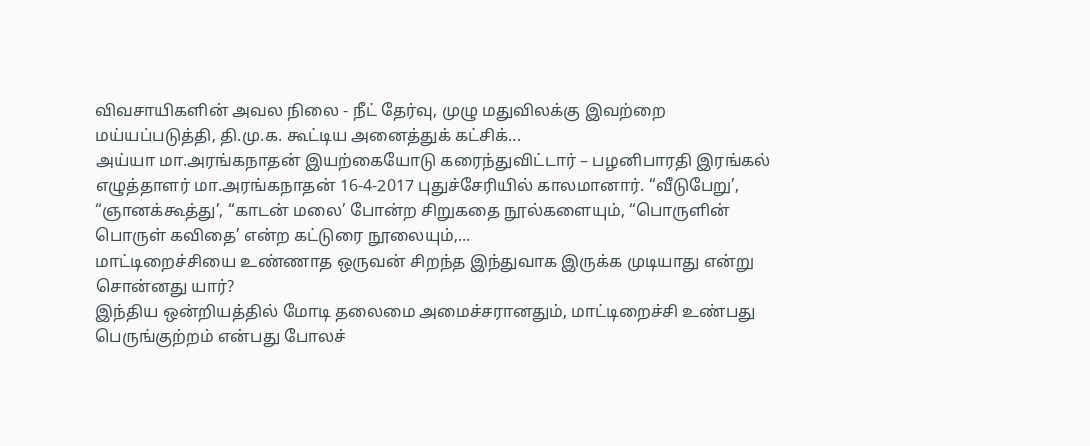விவசாயிகளின் அவல நிலை - நீட் தேர்வு, முழு மதுவிலக்கு இவற்றை மய்யப்படுத்தி, தி.மு.க. கூட்டிய அனைத்துக் கட்சிக்...
அய்யா மா.அரங்கநாதன் இயற்கையோடு கரைந்துவிட்டார் – பழனிபாரதி இரங்கல்
எழுத்தாளர் மா.அரங்கநாதன் 16-4-2017 புதுச்சேரியில் காலமானார். “வீடுபேறு’, “ஞானக்கூத்து’, “காடன் மலை’ போன்ற சிறுகதை நூல்களையும், “பொருளின் பொருள் கவிதை’ என்ற கட்டுரை நூலையும்,...
மாட்டிறைச்சியை உண்ணாத ஒருவன் சிறந்த இந்துவாக இருக்க முடியாது என்று சொன்னது யார்?
இந்திய ஒன்றியத்தில் மோடி தலைமை அமைச்சரானதும், மாட்டிறைச்சி உண்பது பெருங்குற்றம் என்பது போலச்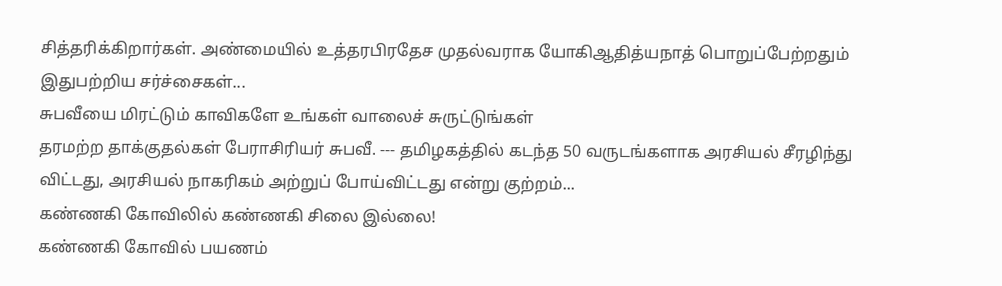சித்தரிக்கிறார்கள். அண்மையில் உத்தரபிரதேச முதல்வராக யோகிஆதித்யநாத் பொறுப்பேற்றதும் இதுபற்றிய சர்ச்சைகள்...
சுபவீயை மிரட்டும் காவிகளே உங்கள் வாலைச் சுருட்டுங்கள்
தரமற்ற தாக்குதல்கள் பேராசிரியர் சுபவீ. --- தமிழகத்தில் கடந்த 50 வருடங்களாக அரசியல் சீரழிந்து விட்டது, அரசியல் நாகரிகம் அற்றுப் போய்விட்டது என்று குற்றம்...
கண்ணகி கோவிலில் கண்ணகி சிலை இல்லை!
கண்ணகி கோவில் பயணம்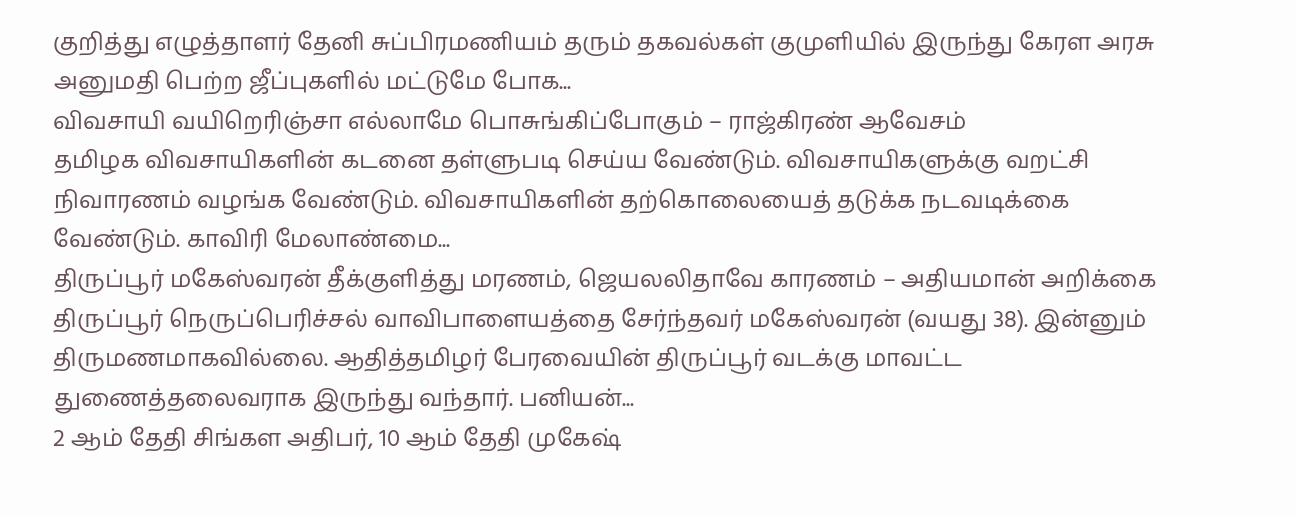குறித்து எழுத்தாளர் தேனி சுப்பிரமணியம் தரும் தகவல்கள் குமுளியில் இருந்து கேரள அரசு அனுமதி பெற்ற ஜீப்புகளில் மட்டுமே போக...
விவசாயி வயிறெரிஞ்சா எல்லாமே பொசுங்கிப்போகும் – ராஜ்கிரண் ஆவேசம்
தமிழக விவசாயிகளின் கடனை தள்ளுபடி செய்ய வேண்டும். விவசாயிகளுக்கு வறட்சி நிவாரணம் வழங்க வேண்டும். விவசாயிகளின் தற்கொலையைத் தடுக்க நடவடிக்கை வேண்டும். காவிரி மேலாண்மை...
திருப்பூர் மகேஸ்வரன் தீக்குளித்து மரணம், ஜெயலலிதாவே காரணம் – அதியமான் அறிக்கை
திருப்பூர் நெருப்பெரிச்சல் வாவிபாளையத்தை சேர்ந்தவர் மகேஸ்வரன் (வயது 38). இன்னும் திருமணமாகவில்லை. ஆதித்தமிழர் பேரவையின் திருப்பூர் வடக்கு மாவட்ட துணைத்தலைவராக இருந்து வந்தார். பனியன்...
2 ஆம் தேதி சிங்கள அதிபர், 10 ஆம் தேதி முகேஷ்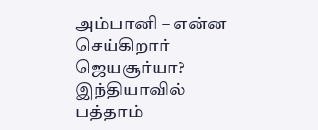அம்பானி – என்ன செய்கிறார் ஜெயசூர்யா?
இந்தியாவில் பத்தாம்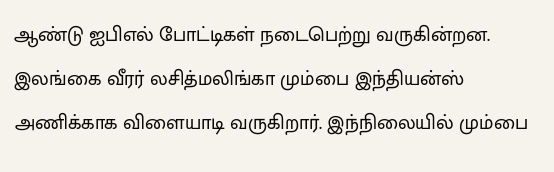ஆண்டு ஐபிஎல் போட்டிகள் நடைபெற்று வருகின்றன. இலங்கை வீரர் லசித்மலிங்கா மும்பை இந்தியன்ஸ் அணிக்காக விளையாடி வருகிறார். இந்நிலையில் மும்பை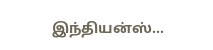இந்தியன்ஸ்...